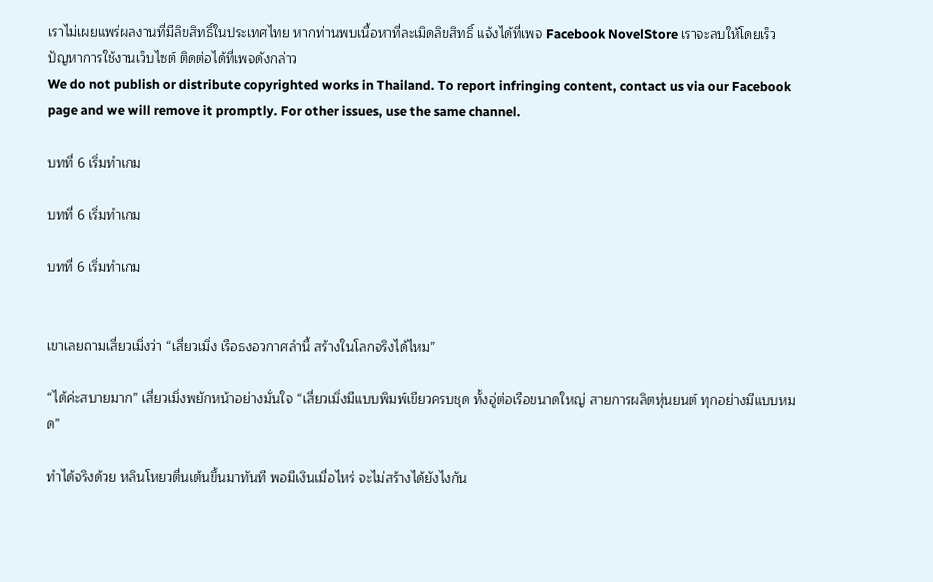เราไม่เผยแพร่ผลงานที่มีลิขสิทธิ์ในประเทศไทย หากท่านพบเนื้อหาที่ละเมิดลิขสิทธิ์ แจ้งได้ที่เพจ Facebook NovelStore เราจะลบให้โดยเร็ว
ปัญหาการใช้งานเว็บไซต์ ติดต่อได้ที่เพจดังกล่าว
We do not publish or distribute copyrighted works in Thailand. To report infringing content, contact us via our Facebook page and we will remove it promptly. For other issues, use the same channel.

บทที่ 6 เริ่มทำเกม

บทที่ 6 เริ่มทำเกม

บทที่ 6 เริ่มทำเกม


เขาเลยถามเสี่ยวเมิ่งว่า “เสี่ยวเมิ่ง เรือธงอวกาศลำนี้ สร้างในโลกจริงได้ไหม”

“ได้ค่ะสบายมาก” เสี่ยวเมิ่งพยักหน้าอย่างมั่นใจ “เสี่ยวเมิ่งมีแบบพิมพ์เขียวครบชุด ทั้งอู่ต่อเรือขนาดใหญ่ สายการผลิตหุ่นยนต์ ทุกอย่างมีแบบหมด”

ทำได้จริงด้วย หลินโหยวตื่นเต้นขึ้นมาทันที พอมีเงินเมื่อไหร่ จะไม่สร้างได้ยังไงกัน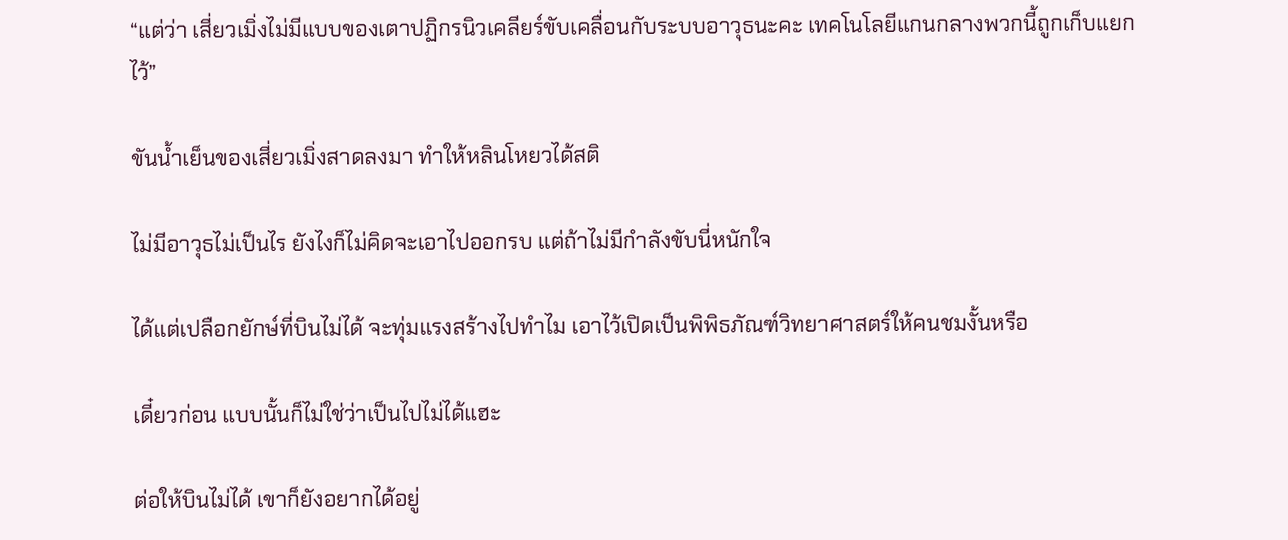“แต่ว่า เสี่ยวเมิ่งไม่มีแบบของเตาปฏิกรนิวเคลียร์ขับเคลื่อนกับระบบอาวุธนะคะ เทคโนโลยีแกนกลางพวกนี้ถูกเก็บแยกไว้”

ขันน้ำเย็นของเสี่ยวเมิ่งสาดลงมา ทำให้หลินโหยวได้สติ

ไม่มีอาวุธไม่เป็นไร ยังไงก็ไม่คิดจะเอาไปออกรบ แต่ถ้าไม่มีกำลังขับนี่หนักใจ

ได้แต่เปลือกยักษ์ที่บินไม่ได้ จะทุ่มแรงสร้างไปทำไม เอาไว้เปิดเป็นพิพิธภัณฑ์วิทยาศาสตร์ให้คนชมงั้นหรือ

เดี๋ยวก่อน แบบนั้นก็ไม่ใช่ว่าเป็นไปไม่ได้แฮะ

ต่อให้บินไม่ได้ เขาก็ยังอยากได้อยู่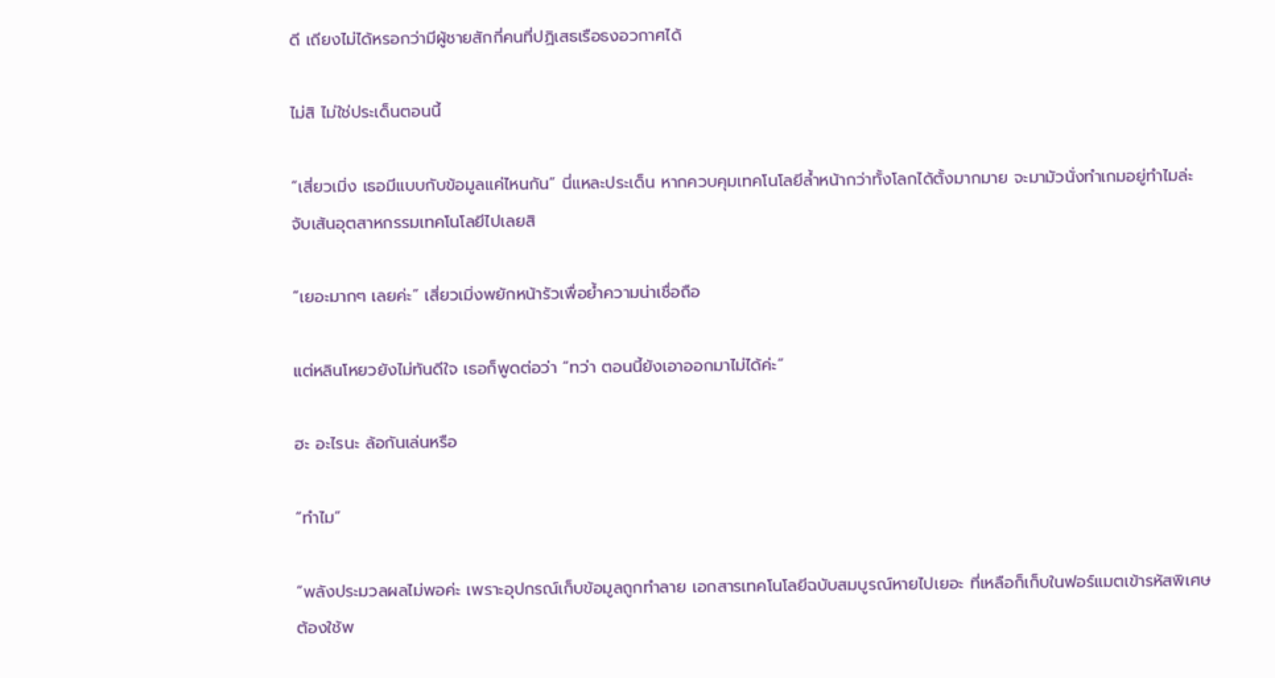ดี เถียงไม่ได้หรอกว่ามีผู้ชายสักกี่คนที่ปฏิเสธเรือธงอวกาศได้

ไม่สิ ไม่ใช่ประเด็นตอนนี้

“เสี่ยวเมิ่ง เธอมีแบบกับข้อมูลแค่ไหนกัน” นี่แหละประเด็น หากควบคุมเทคโนโลยีล้ำหน้ากว่าทั้งโลกได้ตั้งมากมาย จะมามัวนั่งทำเกมอยู่ทำไมล่ะ จับเส้นอุตสาหกรรมเทคโนโลยีไปเลยสิ

“เยอะมากๆ เลยค่ะ” เสี่ยวเมิ่งพยักหน้ารัวเพื่อย้ำความน่าเชื่อถือ

แต่หลินโหยวยังไม่ทันดีใจ เธอก็พูดต่อว่า “ทว่า ตอนนี้ยังเอาออกมาไม่ได้ค่ะ”

ฮะ อะไรนะ ล้อกันเล่นหรือ

“ทำไม”

“พลังประมวลผลไม่พอค่ะ เพราะอุปกรณ์เก็บข้อมูลถูกทำลาย เอกสารเทคโนโลยีฉบับสมบูรณ์หายไปเยอะ ที่เหลือก็เก็บในฟอร์แมตเข้ารหัสพิเศษ ต้องใช้พ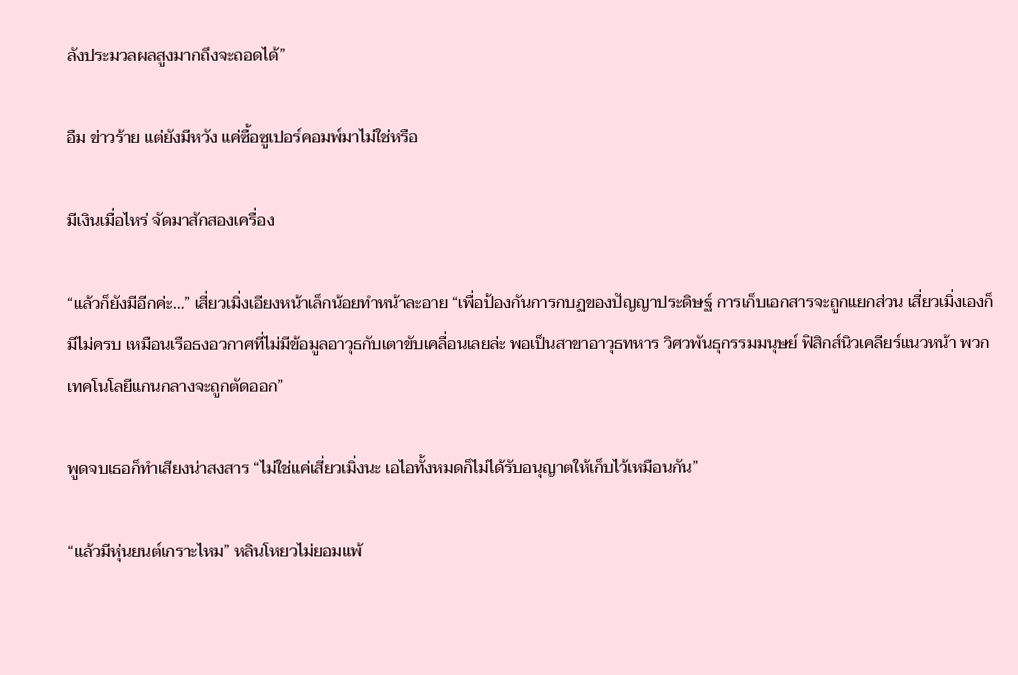ลังประมวลผลสูงมากถึงจะถอดได้”

อืม ข่าวร้าย แต่ยังมีหวัง แค่ซื้อซูเปอร์คอมพ์มาไม่ใช่หรือ

มีเงินเมื่อไหร่ จัดมาสักสองเครื่อง

“แล้วก็ยังมีอีกค่ะ…” เสี่ยวเมิ่งเอียงหน้าเล็กน้อยทำหน้าละอาย “เพื่อป้องกันการกบฏของปัญญาประดิษฐ์ การเก็บเอกสารจะถูกแยกส่วน เสี่ยวเมิ่งเองก็มีไม่ครบ เหมือนเรือธงอวกาศที่ไม่มีข้อมูลอาวุธกับเตาขับเคลื่อนเลยล่ะ พอเป็นสาขาอาวุธทหาร วิศวพันธุกรรมมนุษย์ ฟิสิกส์นิวเคลียร์แนวหน้า พวกเทคโนโลยีแกนกลางจะถูกตัดออก”

พูดจบเธอก็ทำเสียงน่าสงสาร “ไม่ใช่แค่เสี่ยวเมิ่งนะ เอไอทั้งหมดก็ไม่ได้รับอนุญาตให้เก็บไว้เหมือนกัน”

“แล้วมีหุ่นยนต์เกราะไหม” หลินโหยวไม่ยอมแพ้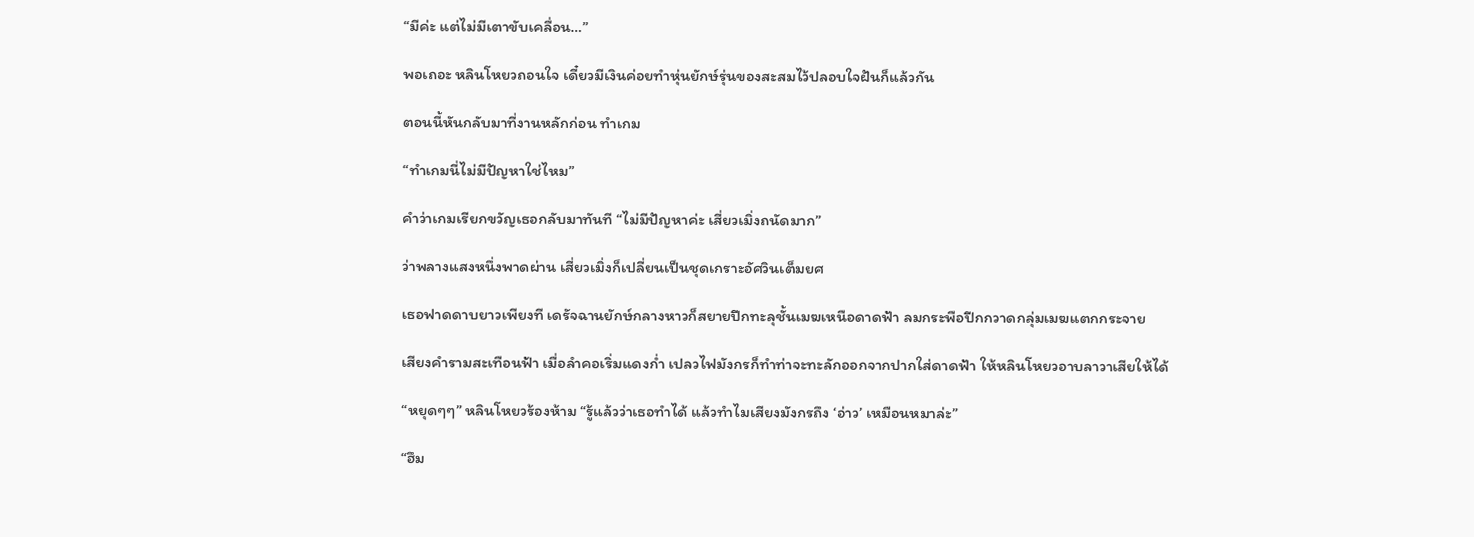“มีค่ะ แต่ไม่มีเตาขับเคลื่อน…”

พอเถอะ หลินโหยวถอนใจ เดี๋ยวมีเงินค่อยทำหุ่นยักษ์รุ่นของสะสมไว้ปลอบใจฝันก็แล้วกัน

ตอนนี้หันกลับมาที่งานหลักก่อน ทำเกม

“ทำเกมนี่ไม่มีปัญหาใช่ไหม”

คำว่าเกมเรียกขวัญเธอกลับมาทันที “ไม่มีปัญหาค่ะ เสี่ยวเมิ่งถนัดมาก”

ว่าพลางแสงหนึ่งพาดผ่าน เสี่ยวเมิ่งก็เปลี่ยนเป็นชุดเกราะอัศวินเต็มยศ

เธอฟาดดาบยาวเพียงที เดรัจฉานยักษ์กลางหาวก็สยายปีกทะลุชั้นเมฆเหนือดาดฟ้า ลมกระพือปีกกวาดกลุ่มเมฆแตกกระจาย

เสียงคำรามสะเทือนฟ้า เมื่อลำคอเริ่มแดงก่ำ เปลวไฟมังกรก็ทำท่าจะทะลักออกจากปากใส่ดาดฟ้า ให้หลินโหยวอาบลาวาเสียให้ได้

“หยุดๆๆ” หลินโหยวร้องห้าม “รู้แล้วว่าเธอทำได้ แล้วทำไมเสียงมังกรถึง ‘อ่าว’ เหมือนหมาล่ะ”

“ฮึม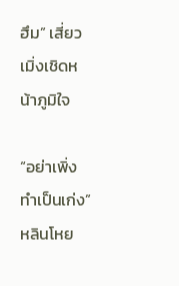ฮึม” เสี่ยวเมิ่งเชิดหน้าภูมิใจ

“อย่าเพิ่งทำเป็นเก่ง” หลินโหย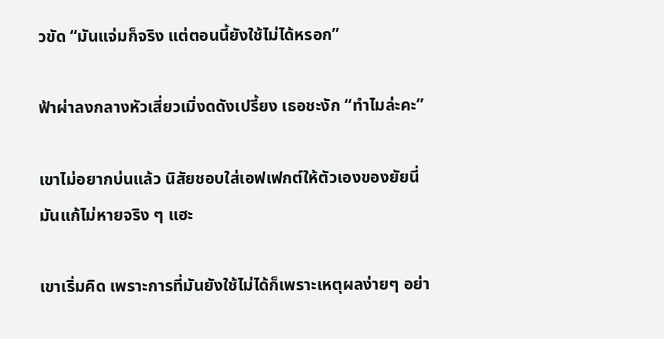วขัด “มันแจ่มก็จริง แต่ตอนนี้ยังใช้ไม่ได้หรอก”

ฟ้าผ่าลงกลางหัวเสี่ยวเมิ่งดดังเปรี้ยง เธอชะงัก “ทำไมล่ะคะ”

เขาไม่อยากบ่นแล้ว นิสัยชอบใส่เอฟเฟกต์ให้ตัวเองของยัยนี่มันแก้ไม่หายจริง ๆ แฮะ

เขาเริ่มคิด เพราะการที่มันยังใช้ไม่ได้ก็เพราะเหตุผลง่ายๆ อย่า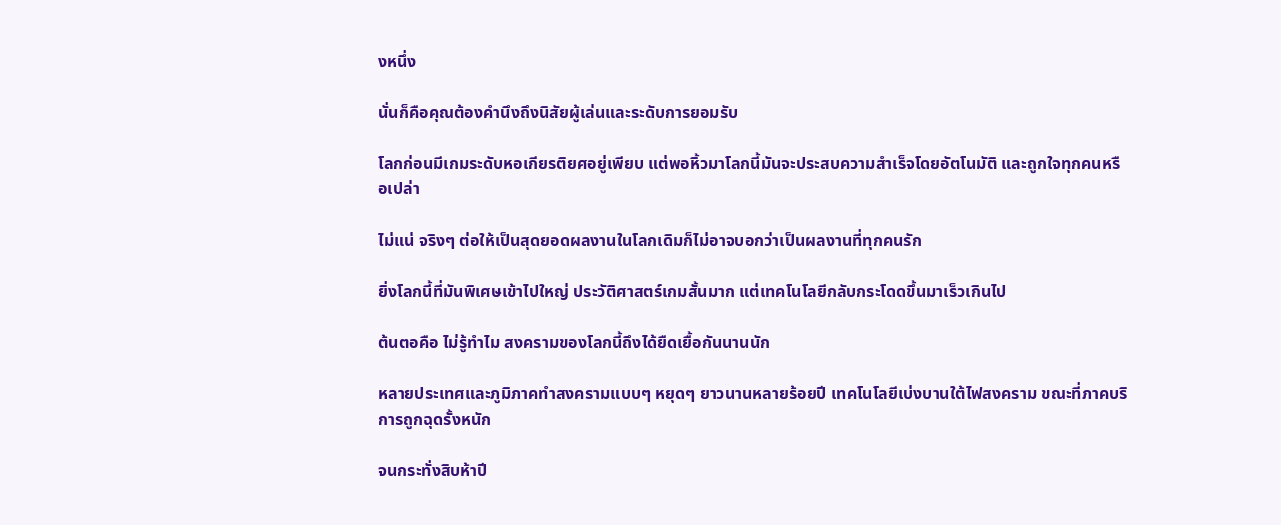งหนึ่ง

นั่นก็คือคุณต้องคำนึงถึงนิสัยผู้เล่นและระดับการยอมรับ

โลกก่อนมีเกมระดับหอเกียรติยศอยู่เพียบ แต่พอหิ้วมาโลกนี้มันจะประสบความสำเร็จโดยอัตโนมัติ และถูกใจทุกคนหรือเปล่า

ไม่แน่ จริงๆ ต่อให้เป็นสุดยอดผลงานในโลกเดิมก็ไม่อาจบอกว่าเป็นผลงานที่ทุกคนรัก

ยิ่งโลกนี้ที่มันพิเศษเข้าไปใหญ่ ประวัติศาสตร์เกมสั้นมาก แต่เทคโนโลยีกลับกระโดดขึ้นมาเร็วเกินไป

ต้นตอคือ ไม่รู้ทำไม สงครามของโลกนี้ถึงได้ยืดเยื้อกันนานนัก

หลายประเทศและภูมิภาคทำสงครามแบบๆ หยุดๆ ยาวนานหลายร้อยปี เทคโนโลยีเบ่งบานใต้ไฟสงคราม ขณะที่ภาคบริการถูกฉุดรั้งหนัก

จนกระทั่งสิบห้าปี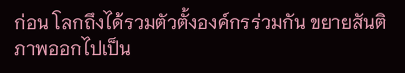ก่อน โลกถึงได้รวมตัวตั้งองค์กรร่วมกัน ขยายสันติภาพออกไปเป็น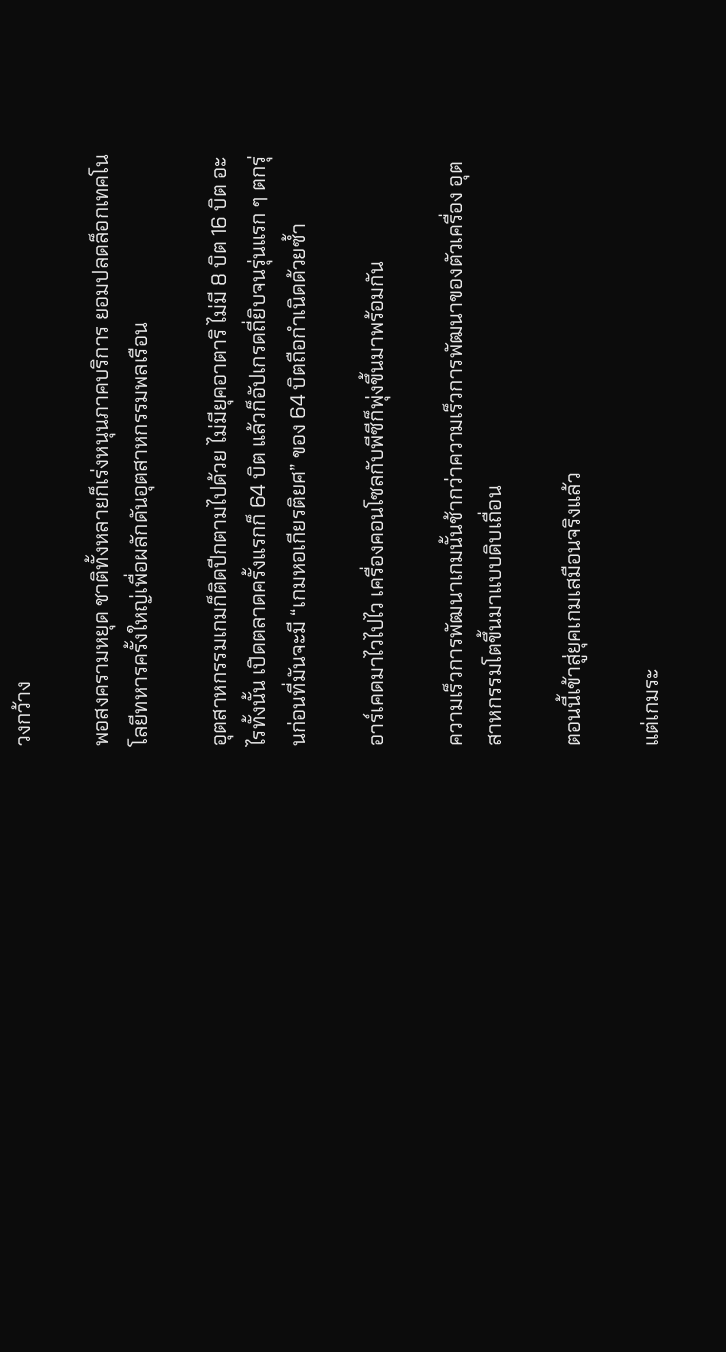วงกว้าง

พอสงครามหยุด ชาติทั้งหลายก็เร่งหนุนภาคบริการ ยอมปลดล็อกเทคโนโลยีทหารครั้งใหญ่เพื่อผลักดันอุตสาหกรรมพลเรือน

อุตสาหกรรมเกมก็ติดปีกตามไปด้วย ไม่มียุคอาตาริ ไม่มี 8 บิต 16 บิต อะไรทั้งนั้น เปิดตลาดครั้งแรกก็ 64 บิต แล้วก็อัปเกรดถี่ยิบจนรุ่นแรก ๆ ตกรุ่นก่อนที่มันจะมี “เกมหอเกียรติยศ” ของ 64 บิตถือกำเนิดด้วยซ้ำ

อาร์เคดมาไวไปไว เครื่องคอนโซลกับพีซีก็พุ่งขึ้นมาพร้อมกัน

ความเร็วการพัฒนาเกมนั้นช้ากว่าความเร็วการพัฒนาของตัวเครื่อง อุตสาหกรรมโตขึ้นมาแบบดิบเถื่อน

ตอนนี้เข้าสู่ยุคเกมเสมือนจริงแล้ว

แต่เกมระ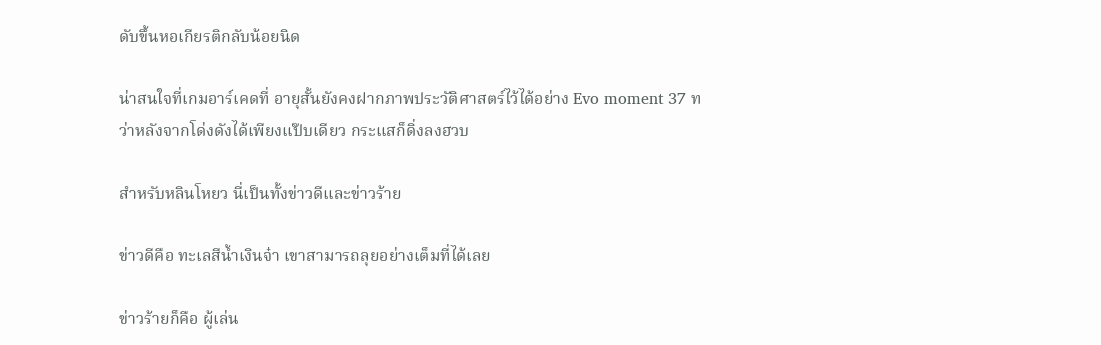ดับขึ้นหอเกียรติกลับน้อยนิด

น่าสนใจที่เกมอาร์เคดที่ อายุสั้นยังคงฝากภาพประวัติศาสตร์ไว้ได้อย่าง Evo moment 37 ทว่าหลังจากโด่งดังได้เพียงแป๊บเดียว กระแสก็ดิ่งลงฮวบ

สำหรับหลินโหยว นี่เป็นทั้งข่าวดีและข่าวร้าย

ข่าวดีคือ ทะเลสีน้ำเงินจ๋า เขาสามารถลุยอย่างเต็มที่ได้เลย

ข่าวร้ายก็คือ ผู้เล่น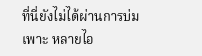ที่นี่ยังไม่ได้ผ่านการบ่มเพาะ หลายไอ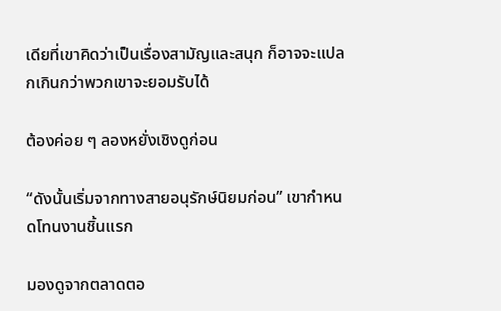เดียที่เขาคิดว่าเป็นเรื่องสามัญและสนุก ก็อาจจะแปลกเกินกว่าพวกเขาจะยอมรับได้

ต้องค่อย ๆ ลองหยั่งเชิงดูก่อน

“ดังนั้นเริ่มจากทางสายอนุรักษ์นิยมก่อน” เขากำหนดโทนงานชิ้นแรก

มองดูจากตลาดตอ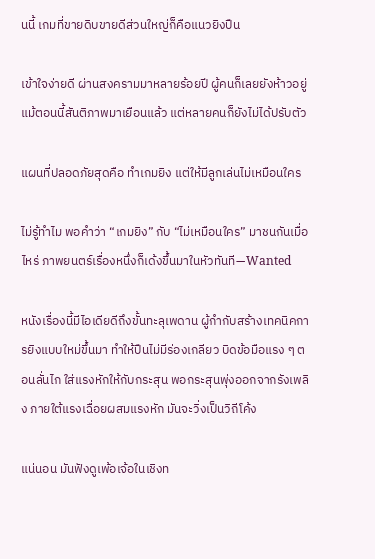นนี้ เกมที่ขายดิบขายดีส่วนใหญ่ก็คือแนวยิงปืน

เข้าใจง่ายดี ผ่านสงครามมาหลายร้อยปี ผู้คนก็เลยยังห้าวอยู่ แม้ตอนนี้สันติภาพมาเยือนแล้ว แต่หลายคนก็ยังไม่ได้ปรับตัว

แผนที่ปลอดภัยสุดคือ ทำเกมยิง แต่ให้มีลูกเล่นไม่เหมือนใคร

ไม่รู้ทำไม พอคำว่า “เกมยิง” กับ “ไม่เหมือนใคร” มาชนกันเมื่อไหร่ ภาพยนตร์เรื่องหนึ่งก็เด้งขึ้นมาในหัวทันที—Wanted

หนังเรื่องนี้มีไอเดียดีถึงขั้นทะลุเพดาน ผู้กำกับสร้างเทคนิคการยิงแบบใหม่ขึ้นมา ทำให้ปืนไม่มีร่องเกลียว บิดข้อมือแรง ๆ ตอนลั่นไก ใส่แรงหักให้กับกระสุน พอกระสุนพุ่งออกจากรังเพลิง ภายใต้แรงเฉื่อยผสมแรงหัก มันจะวิ่งเป็นวิถีโค้ง

แน่นอน มันฟังดูเพ้อเจ้อในเชิงท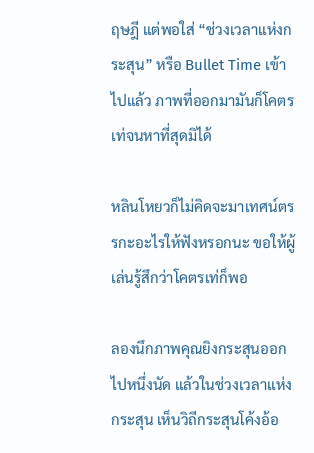ฤษฎี แต่พอใส่ “ช่วงเวลาแห่งกระสุน” หรือ Bullet Time เข้าไปแล้ว ภาพที่ออกมามันก็โคตรเท่จนหาที่สุดมิได้

หลินโหยวก็ไม่คิดจะมาเทศน์ตรรกะอะไรให้ฟังหรอกนะ ขอให้ผู้เล่นรู้สึกว่าโคตรเท่ก็พอ

ลองนึกภาพคุณยิงกระสุนออกไปหนึ่งนัด แล้วในช่วงเวลาแห่งกระสุน เห็นวิถีกระสุนโค้งอ้อ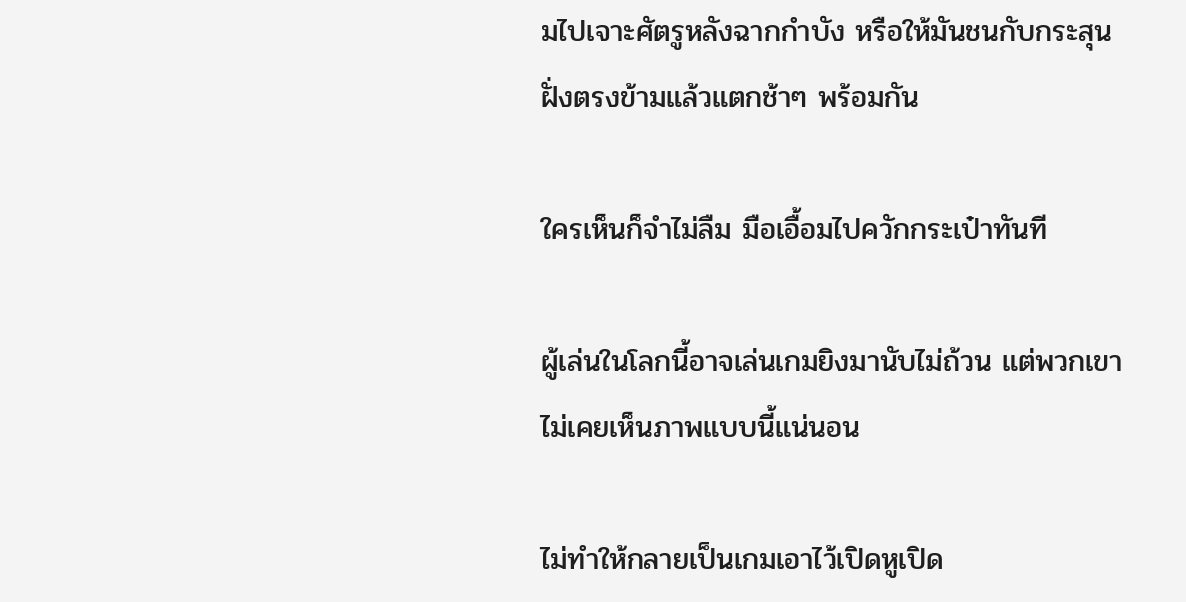มไปเจาะศัตรูหลังฉากกำบัง หรือให้มันชนกับกระสุนฝั่งตรงข้ามแล้วแตกช้าๆ พร้อมกัน

ใครเห็นก็จำไม่ลืม มือเอื้อมไปควักกระเป๋าทันที

ผู้เล่นในโลกนี้อาจเล่นเกมยิงมานับไม่ถ้วน แต่พวกเขาไม่เคยเห็นภาพแบบนี้แน่นอน

ไม่ทำให้กลายเป็นเกมเอาไว้เปิดหูเปิด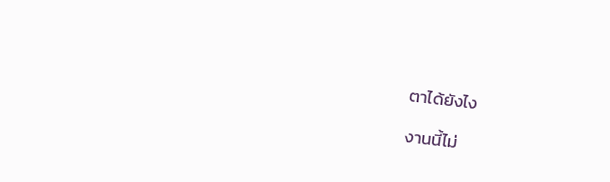ตาได้ยังไง

งานนี้ไม่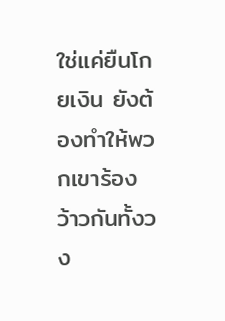ใช่แค่ยืนโกยเงิน ยังต้องทำให้พวกเขาร้องว้าวกันทั้งวง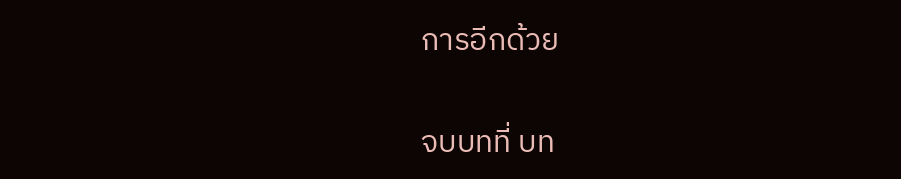การอีกด้วย

จบบทที่ บท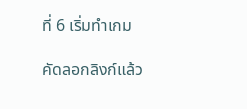ที่ 6 เริ่มทำเกม

คัดลอกลิงก์แล้ว